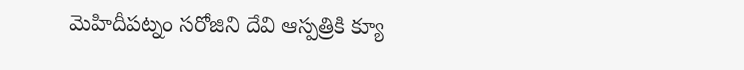మెహిదీపట్నం సరోజిని దేవి ఆస్పత్రికి క్యూ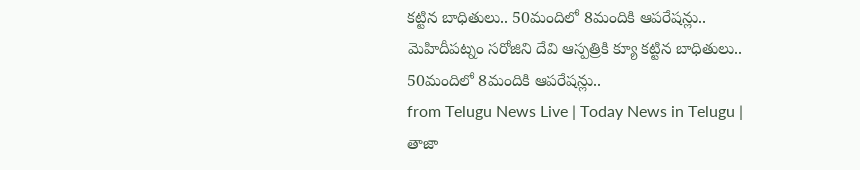కట్టిన బాధితులు.. 50మందిలో 8మందికి ఆపరేషన్లు.. మెహిదీపట్నం సరోజిని దేవి ఆస్పత్రికి క్యూ కట్టిన బాధితులు.. 50మందిలో 8మందికి ఆపరేషన్లు..
from Telugu News Live | Today News in Telugu | తాజా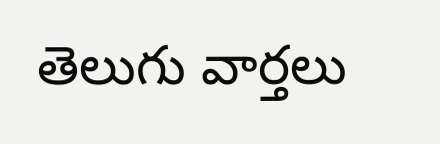తెలుగు వార్తలు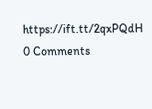https://ift.tt/2qxPQdH
0 Comments